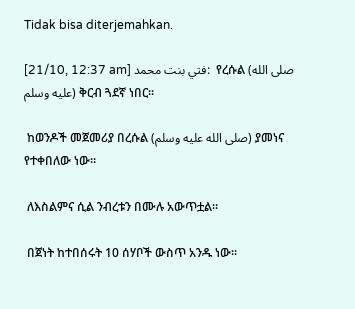Tidak bisa diterjemahkan.

[21/10, 12:37 am] فتي بنت محمد:  የረሱል (صلى الله عليه وسلم) ቅርብ ጓደኛ ነበር።

 ከወንዶች መጀመሪያ በረሱል (صلى الله عليه وسلم) ያመነና የተቀበለው ነው።

 ለእስልምና ሲል ንብረቱን በሙሉ አውጥቷል።

 በጀነት ከተበሰሩት 10 ሰሃቦች ውስጥ አንዱ ነው።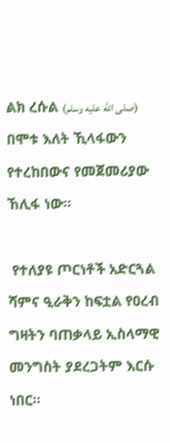ልክ ረሱል (صلى الله عليه وسلم) በሞቱ እለት ኺላፋውን የተረከበውና የመጀመሪያው ኸሊፋ ነው።

 የተለያዩ ጦርነቶች አድርጓል ሻምና ዒራቅን ከፍቷል የዐረብ ግዛትን ባጠቃላይ ኢስላማዊ መንግስት ያደረጋትም እርሱ ነበር።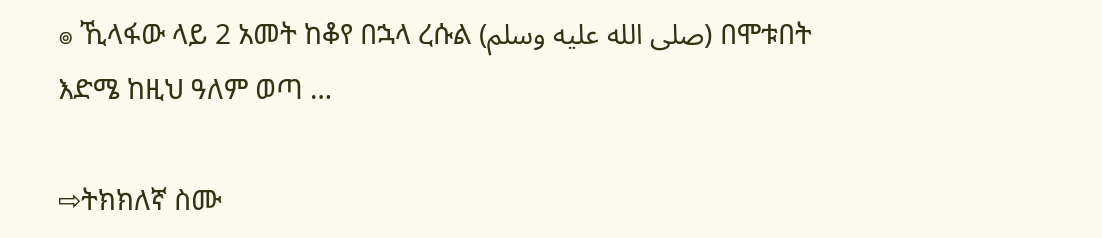๏ ኺላፋው ላይ 2 አመት ከቆየ በኋላ ረሱል (صلى الله عليه وسلم) በሞቱበት እድሜ ከዚህ ዓለም ወጣ …

⇨ትክክለኛ ስሙ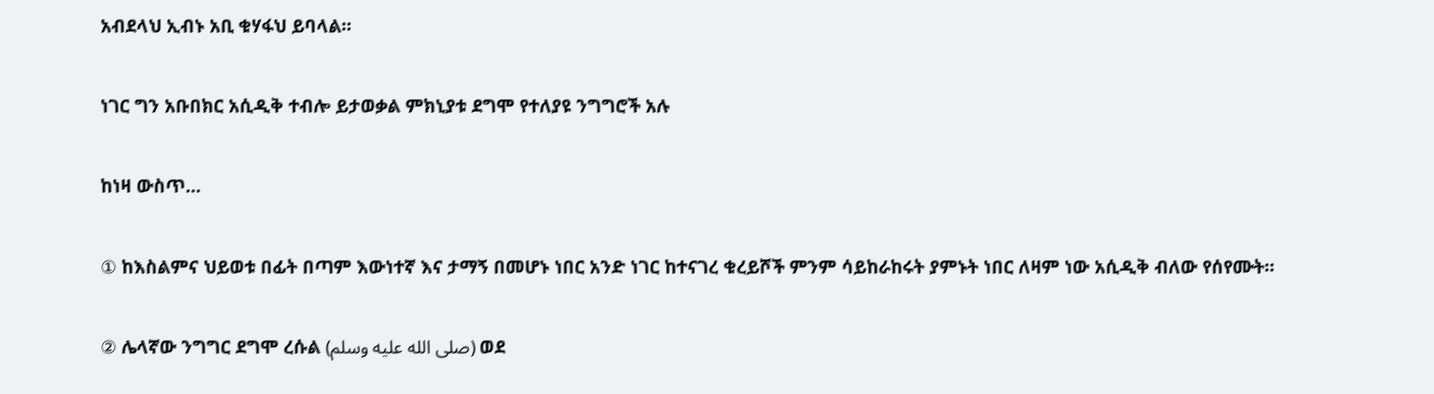አብደላህ ኢብኑ አቢ ቁሃፋህ ይባላል።

ነገር ግን አቡበክር አሲዲቅ ተብሎ ይታወቃል ምክኒያቱ ደግሞ የተለያዩ ንግግሮች አሉ

ከነዛ ውስጥ…

① ከእስልምና ህይወቱ በፊት በጣም እውነተኛ እና ታማኝ በመሆኑ ነበር አንድ ነገር ከተናገረ ቁረይሾች ምንም ሳይከራከሩት ያምኑት ነበር ለዛም ነው አሲዲቅ ብለው የሰየሙት።

② ሌላኛው ንግግር ደግሞ ረሱል (صلى الله عليه وسلم) ወደ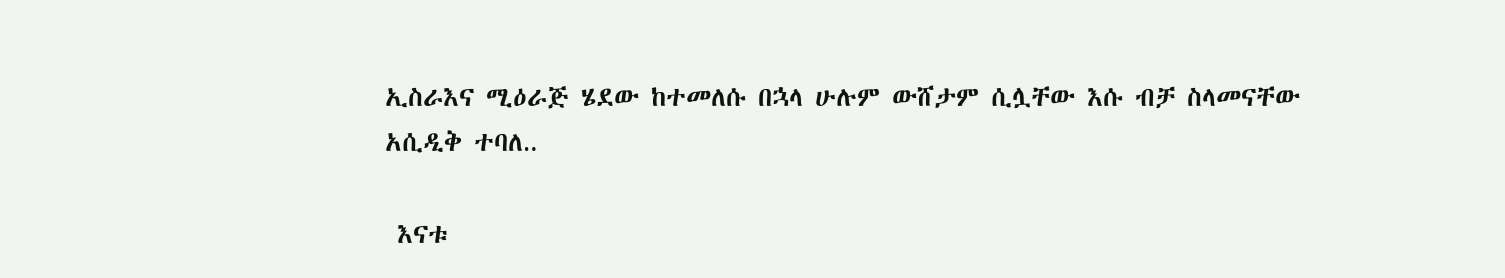ኢስራእና ሚዕራጅ ሄደው ከተመለሱ በኋላ ሁሉም ውሸታም ሲሏቸው እሱ ብቻ ስላመናቸው አሲዲቅ ተባለ‥

 እናቱ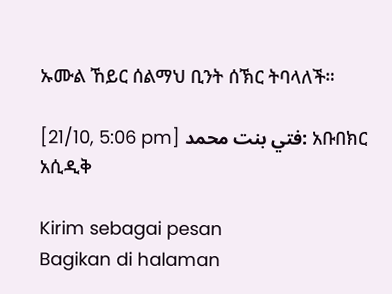ኡሙል ኸይር ሰልማህ ቢንት ሰኽር ትባላለች።

[21/10, 5:06 pm] فتي بنت محمد: አቡበክር አሲዲቅ

Kirim sebagai pesan
Bagikan di halaman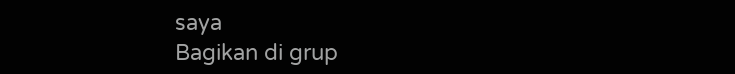saya
Bagikan di grup